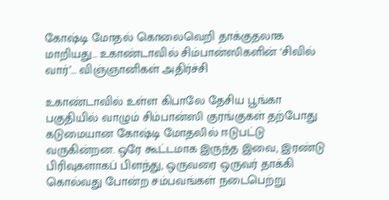கோஷ்டி மோதல் கொலைவெறி தாக்குதலாக மாறியது… உகாண்டாவில் சிம்பான்ஸிகளின் ‘சிவில் வார்’… விஞ்ஞானிகள் அதிர்ச்சி

உகாண்டாவில் உள்ள கிபாலே தேசிய பூங்கா பகுதியில் வாழும் சிம்பான்ஸி குரங்குகள் தற்போது கடுமையான கோஷ்டி மோதலில் ஈடுபட்டு வருகின்றன. ஒரே கூட்டமாக இருந்த இவை, இரண்டு பிரிவுகளாகப் பிளந்து, ஒருவரை ஒருவர் தாக்கி கொல்வது போன்ற சம்பவங்கள் நடைபெற்று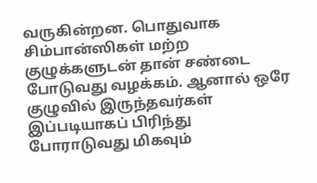வருகின்றன. பொதுவாக சிம்பான்ஸிகள் மற்ற குழுக்களுடன் தான் சண்டை போடுவது வழக்கம். ஆனால் ஒரே குழுவில் இருந்தவர்கள் இப்படியாகப் பிரிந்து போராடுவது மிகவும்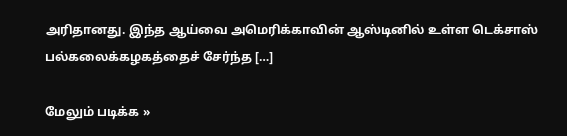அரிதானது. இந்த ஆய்வை அமெரிக்காவின் ஆஸ்டினில் உள்ள டெக்சாஸ் பல்கலைக்கழகத்தைச் சேர்ந்த […]

மேலும் படிக்க »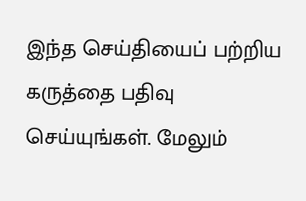இந்த செய்தியைப் பற்றிய கருத்தை பதிவு செய்யுங்கள். மேலும்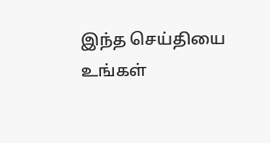இந்த செய்தியை உங்கள்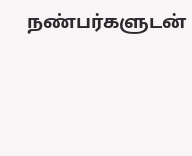நண்பர்களுடன்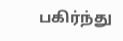பகிர்ந்து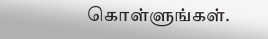கொள்ளுங்கள்.